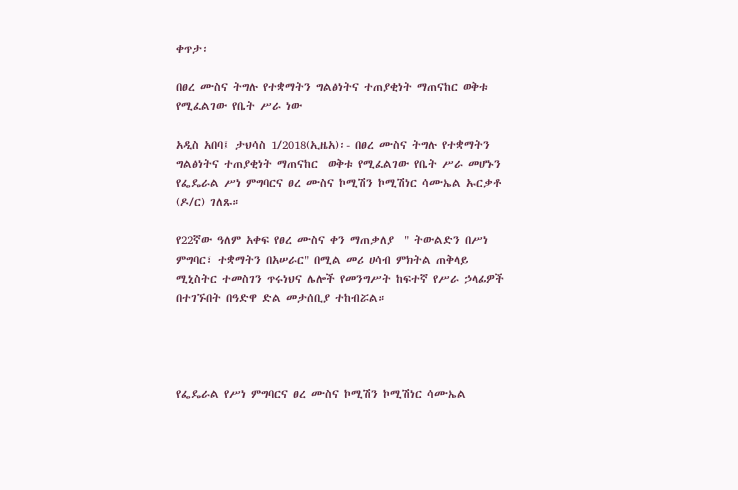ቀጥታ፡

በፀረ ሙስና ትግሉ የተቋማትን ግልፅነትና ተጠያቂነት ማጠናከር ወቅቱ የሚፈልገው የቤት ሥራ ነው

አዲስ አበባ፤ ታህሳስ 1/2018(ኢዜአ)፡- በፀረ ሙስና ትግሉ የተቋማትን ግልፅነትና ተጠያቂነት ማጠናከር  ወቅቱ የሚፈልገው የቤት ሥራ መሆኑን የፌዴራል ሥነ ምግባርና ፀረ ሙስና ኮሚሽን ኮሚሽነር ሳሙኤል ኡርቃቶ (ዶ/ር) ገለጹ።

የ22ኛው ዓለም አቀፍ የፀረ ሙስና ቀን ማጠቃለያ  " ትውልድን በሥነ ምግባር፣ ተቋማትን በአሠራር" በሚል መሪ ሀሳብ ምክትል ጠቅላይ ሚኒስትር ተመስገን ጥሩነህና ሌሎች የመንግሥት ከፍተኛ የሥራ ኃላፊዎች በተገኙበት በዓድዋ ድል መታሰቢያ ተከብሯል።




የፌዴራል የሥነ ምግባርና ፀረ ሙስና ኮሚሽን ኮሚሽነር ሳሙኤል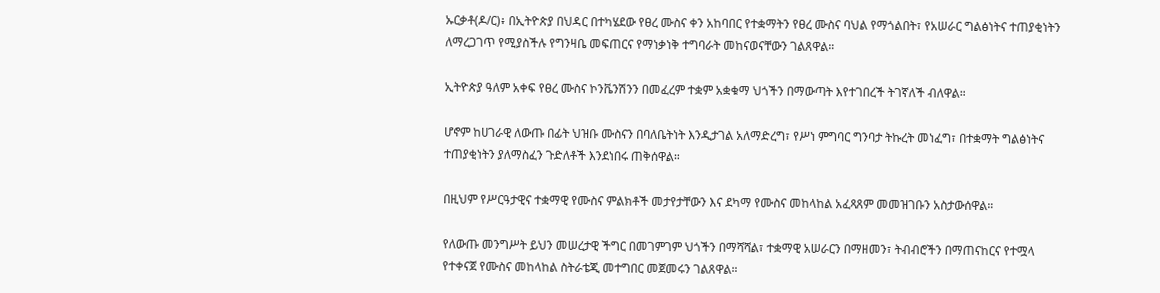ኡርቃቶ(ዶ/ር)፥ በኢትዮጵያ በህዳር በተካሄደው የፀረ ሙስና ቀን አከባበር የተቋማትን የፀረ ሙስና ባህል የማጎልበት፣ የአሠራር ግልፅነትና ተጠያቂነትን ለማረጋገጥ የሚያስችሉ የግንዛቤ መፍጠርና የማነቃነቅ ተግባራት መከናወናቸውን ገልጸዋል።

ኢትዮጵያ ዓለም አቀፍ የፀረ ሙስና ኮንቬንሽንን በመፈረም ተቋም አቋቁማ ህጎችን በማውጣት እየተገበረች ትገኛለች ብለዋል።

ሆኖም ከሀገራዊ ለውጡ በፊት ህዝቡ ሙስናን በባለቤትነት እንዲታገል አለማድረግ፣ የሥነ ምግባር ግንባታ ትኩረት መነፈግ፣ በተቋማት ግልፅነትና ተጠያቂነትን ያለማስፈን ጉድለቶች እንደነበሩ ጠቅሰዋል።

በዚህም የሥርዓታዊና ተቋማዊ የሙስና ምልክቶች መታየታቸውን እና ደካማ የሙስና መከላከል አፈጻጸም መመዝገቡን አስታውሰዋል።

የለውጡ መንግሥት ይህን መሠረታዊ ችግር በመገምገም ህጎችን በማሻሻል፣ ተቋማዊ አሠራርን በማዘመን፣ ትብብሮችን በማጠናከርና የተሟላ የተቀናጀ የሙስና መከላከል ስትራቴጂ መተግበር መጀመሩን ገልጸዋል።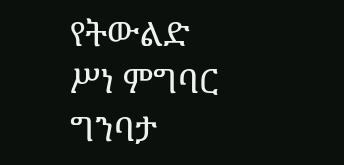የትውልድ ሥነ ምግባር ግንባታ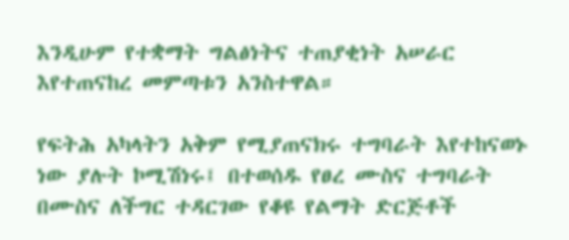እንዲሁም የተቋማት ግልፅነትና ተጠያቂነት አሠራር እየተጠናከረ መምጣቱን አንስተዋል።

የፍትሕ አካላትን አቅም የሚያጠናክሩ ተግባራት እየተከናወኑ ነው ያሉት ኮሚሽነሩ፤ በተወሰዱ የፀረ ሙስና ተግባራት በሙስና ለችግር ተዳርገው የቆዩ የልማት ድርጅቶች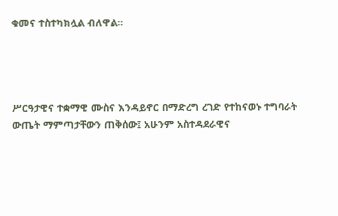ቁመና ተስተካክሏል ብለዋል።




ሥርዓታዊና ተቋማዊ ሙስና እንዳይኖር በማድረግ ረገድ የተከናወኑ ተግባራት ውጤት ማምጣታቸውን ጠቅሰው፤ አሁንም አስተዳደራዊና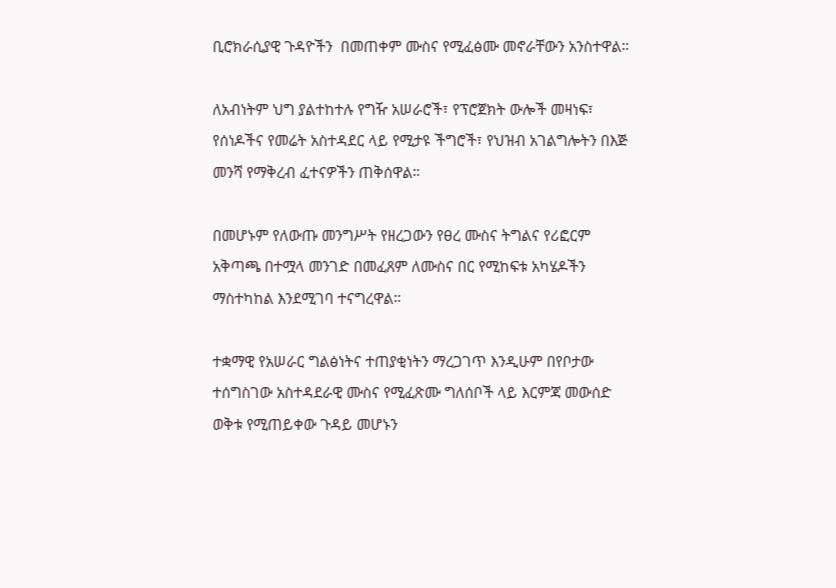ቢሮክራሲያዊ ጉዳዮችን  በመጠቀም ሙስና የሚፈፅሙ መኖራቸውን አንስተዋል።

ለአብነትም ህግ ያልተከተሉ የግዥ አሠራሮች፣ የፕሮጀክት ውሎች መዛነፍ፣ የሰነዶችና የመሬት አስተዳደር ላይ የሚታዩ ችግሮች፣ የህዝብ አገልግሎትን በእጅ መንሻ የማቅረብ ፈተናዎችን ጠቅሰዋል።

በመሆኑም የለውጡ መንግሥት የዘረጋውን የፀረ ሙስና ትግልና የሪፎርም አቅጣጫ በተሟላ መንገድ በመፈጸም ለሙስና በር የሚከፍቱ አካሄዶችን ማስተካከል እንደሚገባ ተናግረዋል።

ተቋማዊ የአሠራር ግልፅነትና ተጠያቂነትን ማረጋገጥ እንዲሁም በየቦታው ተሰግስገው አስተዳደራዊ ሙስና የሚፈጽሙ ግለሰቦች ላይ እርምጃ መውሰድ ወቅቱ የሚጠይቀው ጉዳይ መሆኑን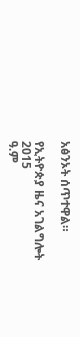አፅንኦት ሰጥተዋል።

የኢትዮጵያ ዜና አገልግሎት
2015
ዓ.ም